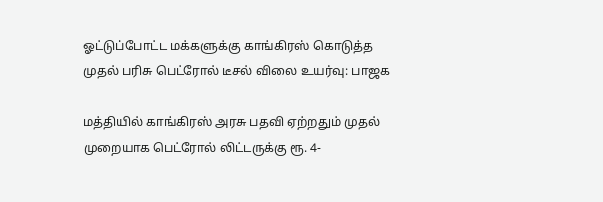ஓட்டுப்போட்ட மக்களுக்கு காங்கிரஸ் கொடுத்த முதல் பரிசு பெட்ரோல் டீசல் விலை உயர்வு: பாஜக

மத்தியில் காங்கிரஸ் அரசு பதவி ஏற்றதும் முதல் முறையாக பெட்ரோல் லிட்டருக்கு ரூ. 4-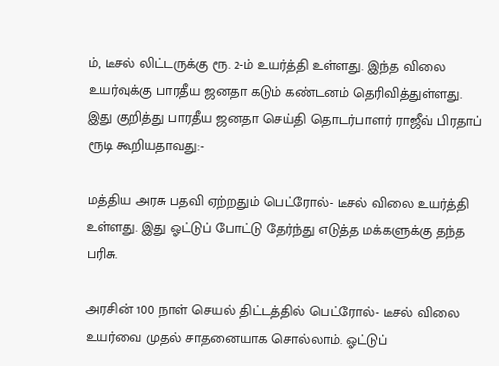ம், டீசல் லிட்டருக்கு ரூ. 2-ம் உயர்த்தி உள்ளது. இந்த விலை உயர்வுக்கு பாரதீய ஜனதா கடும் கண்டனம் தெரிவித்துள்ளது.
இது குறித்து பாரதீய ஜனதா செய்தி தொடர்பாளர் ராஜீவ் பிரதாப் ரூடி கூறியதாவது:-

மத்திய அரசு பதவி ஏற்றதும் பெட்ரோல்- டீசல் விலை உயர்த்தி உள்ளது. இது ஓட்டுப் போட்டு தேர்ந்து எடுத்த மக்களுக்கு தந்த பரிசு.

அரசின் 100 நாள் செயல் திட்டத்தில் பெட்ரோல்- டீசல் விலை உயர்வை முதல் சாதனையாக சொல்லாம். ஓட்டுப்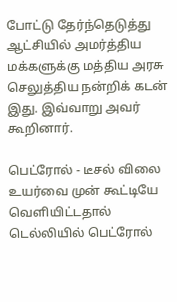போட்டு தேர்ந்தெடுத்து ஆட்சியில் அமர்த்திய மக்களுக்கு மத்திய அரசு செலுத்திய நன்றிக் கடன் இது. இவ்வாறு அவர் கூறினார்.

பெட்ரோல் - டீசல் விலை உயர்வை முன் கூட்டியே வெளியிட்டதால் டெல்லியில் பெட்ரோல்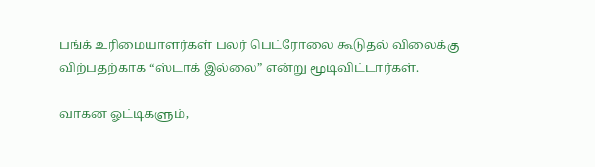பங்க் உரிமையாளர்கள் பலர் பெட்ரோலை கூடுதல் விலைக்கு விற்பதற்காக “ஸ்டாக் இல்லை” என்று மூடிவிட்டார்கள்.

வாகன ஓட்டிகளும்,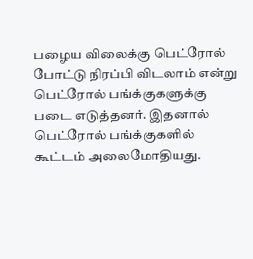பழைய விலைக்கு பெட்ரோல் போட்டு நிரப்பி விடலாம் என்று பெட்ரோல் பங்க்குகளுக்கு படை எடுத்தனர். இதனால் பெட்ரோல் பங்க்குகளில் கூட்டம் அலைமோதியது.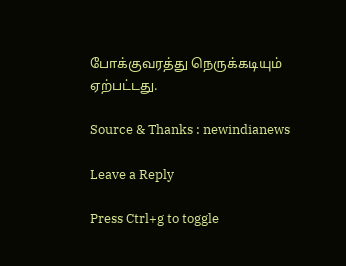போக்குவரத்து நெருக்கடியும் ஏற்பட்டது.

Source & Thanks : newindianews

Leave a Reply

Press Ctrl+g to toggle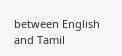between English and Tamil